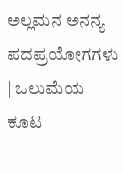ಅಲ್ಲಮನ ಅನನ್ಯ ಪದಪ್ರಯೋಗಗಳು | ಒಲುಮೆಯ ಕೂಟ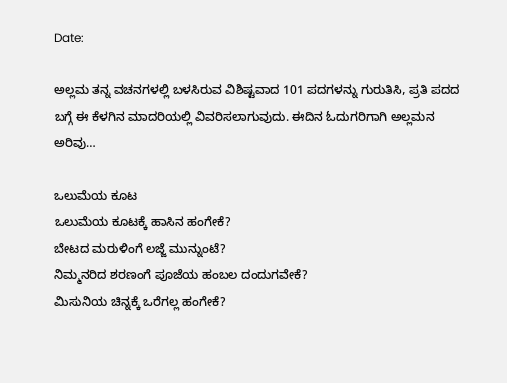Date:

ಅಲ್ಲಮ ತನ್ನ ವಚನಗಳಲ್ಲಿ ಬಳಸಿರುವ ವಿಶಿಷ್ಟವಾದ 101 ಪದಗಳನ್ನು ಗುರುತಿಸಿ, ಪ್ರತಿ ಪದದ ಬಗ್ಗೆ ಈ ಕೆಳಗಿನ ಮಾದರಿಯಲ್ಲಿ ವಿವರಿಸಲಾಗುವುದು. ಈದಿನ ಓದುಗರಿಗಾಗಿ ಅಲ್ಲಮನ ಅರಿವು…

ಒಲುಮೆಯ ಕೂಟ
ಒಲುಮೆಯ ಕೂಟಕ್ಕೆ ಹಾಸಿನ ಹಂಗೇಕೆ?
ಬೇಟದ ಮರುಳಿಂಗೆ ಲಜ್ಜೆ ಮುನ್ನುಂಟೆ?
ನಿಮ್ಮನರಿದ ಶರಣಂಗೆ ಪೂಜೆಯ ಹಂಬಲ ದಂದುಗವೇಕೆ?
ಮಿಸುನಿಯ ಚಿನ್ನಕ್ಕೆ ಒರೆಗಲ್ಲ ಹಂಗೇಕೆ?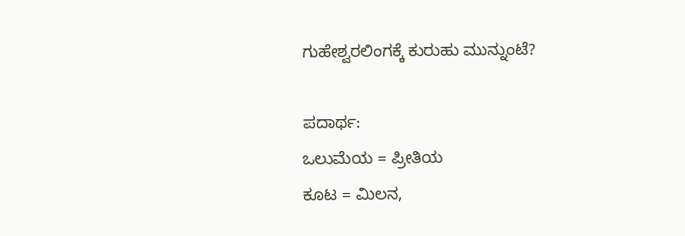ಗುಹೇಶ್ವರಲಿಂಗಕ್ಕೆ ಕುರುಹು ಮುನ್ನುಂಟೆ?

ಪದಾರ್ಥ:
ಒಲುಮೆಯ = ಪ್ರೀತಿಯ
ಕೂಟ = ಮಿಲನ,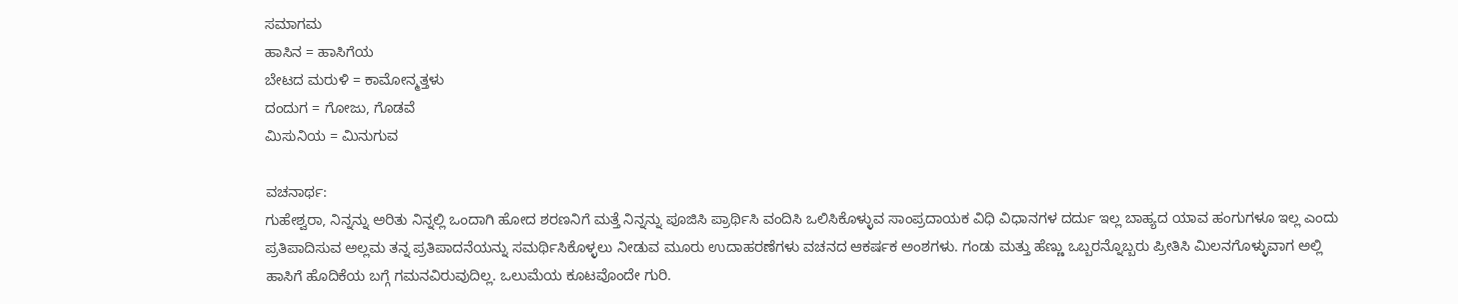ಸಮಾಗಮ
ಹಾಸಿನ = ಹಾಸಿಗೆಯ
ಬೇಟದ ಮರುಳಿ = ಕಾಮೋನ್ಮತ್ತಳು
ದಂದುಗ = ಗೋಜು, ಗೊಡವೆ
ಮಿಸುನಿಯ = ಮಿನುಗುವ

ವಚನಾರ್ಥ:
ಗುಹೇಶ್ವರಾ, ನಿನ್ನನ್ನು ಅರಿತು ನಿನ್ನಲ್ಲಿ ಒಂದಾಗಿ ಹೋದ ಶರಣನಿಗೆ ಮತ್ತೆ ನಿನ್ನನ್ನು ಪೂಜಿಸಿ ಪ್ರಾರ್ಥಿಸಿ ವಂದಿಸಿ ಒಲಿಸಿಕೊಳ್ಳುವ ಸಾಂಪ್ರದಾಯಕ ವಿಧಿ ವಿಧಾನಗಳ ದರ್ದು ಇಲ್ಲ ಬಾಹ್ಯದ ಯಾವ ಹಂಗುಗಳೂ ಇಲ್ಲ ಎಂದು ಪ್ರತಿಪಾದಿಸುವ ಅಲ್ಲಮ ತನ್ನ ಪ್ರತಿಪಾದನೆಯನ್ನು ಸಮರ್ಥಿಸಿಕೊಳ್ಳಲು ನೀಡುವ ಮೂರು ಉದಾಹರಣೆಗಳು ವಚನದ ಆಕರ್ಷಕ ಅಂಶಗಳು. ಗಂಡು ಮತ್ತು ಹೆಣ್ಣು ಒಬ್ಬರನ್ನೊಬ್ಬರು ಪ್ರೀತಿಸಿ ಮಿಲನಗೊಳ್ಳುವಾಗ ಅಲ್ಲಿ ಹಾಸಿಗೆ ಹೊದಿಕೆಯ ಬಗ್ಗೆ ಗಮನವಿರುವುದಿಲ್ಲ. ಒಲುಮೆಯ ಕೂಟವೊಂದೇ ಗುರಿ.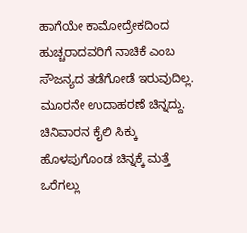ಹಾಗೆಯೇ ಕಾಮೋದ್ರೇಕದಿಂದ ಹುಚ್ಚರಾದವರಿಗೆ ನಾಚಿಕೆ ಎಂಬ ಸೌಜನ್ಯದ ತಡೆಗೋಡೆ ಇರುವುದಿಲ್ಲ. ಮೂರನೇ ಉದಾಹರಣೆ ಚಿನ್ನದ್ದು. ಚಿನಿವಾರನ ಕೈಲಿ ಸಿಕ್ಕು ಹೊಳಪುಗೊಂಡ ಚಿನ್ನಕ್ಕೆ ಮತ್ತೆ ಒರೆಗಲ್ಲು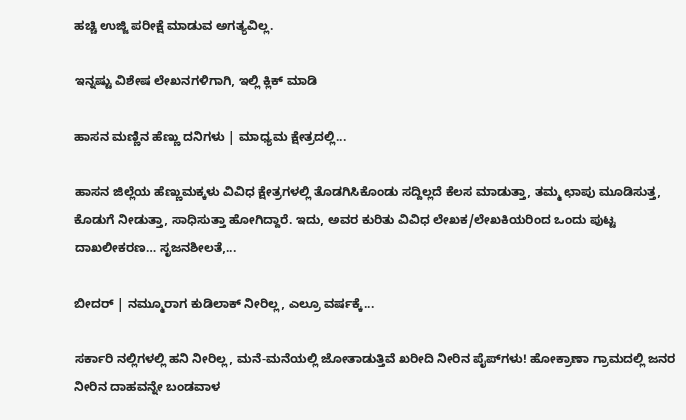ಹಚ್ಚಿ ಉಜ್ಜಿ ಪರೀಕ್ಷೆ ಮಾಡುವ ಅಗತ್ಯವಿಲ್ಲ.

ಇನ್ನಷ್ಟು ವಿಶೇಷ ಲೇಖನಗಳಿಗಾಗಿ, ಇಲ್ಲಿ ಕ್ಲಿಕ್ ಮಾಡಿ

ಹಾಸನ ಮಣ್ಣಿನ ಹೆಣ್ಣು ದನಿಗಳು | ಮಾಧ್ಯಮ ಕ್ಷೇತ್ರದಲ್ಲಿ...

ಹಾಸನ ಜಿಲ್ಲೆಯ ಹೆಣ್ಣುಮಕ್ಕಳು ವಿವಿಧ ಕ್ಷೇತ್ರಗಳಲ್ಲಿ ತೊಡಗಿಸಿಕೊಂಡು ಸದ್ದಿಲ್ಲದೆ ಕೆಲಸ ಮಾಡುತ್ತಾ, ತಮ್ಮ ಛಾಪು ಮೂಡಿಸುತ್ತ, ಕೊಡುಗೆ ನೀಡುತ್ತಾ, ಸಾಧಿಸುತ್ತಾ ಹೋಗಿದ್ದಾರೆ. ಇದು, ಅವರ ಕುರಿತು ವಿವಿಧ ಲೇಖಕ/ಲೇಖಕಿಯರಿಂದ ಒಂದು ಪುಟ್ಟ ದಾಖಲೀಕರಣ… ಸೃಜನಶೀಲತೆ,...

ಬೀದರ್ | ನಮ್ಮೂರಾಗ ಕುಡಿಲಾಕ್ ನೀರಿಲ್ಲ, ಎಲ್ರೂ ವರ್ಷಕ್ಕೆ...

ಸರ್ಕಾರಿ ನಲ್ಲಿಗಳಲ್ಲಿ ಹನಿ ನೀರಿಲ್ಲ, ಮನೆ-ಮನೆಯಲ್ಲಿ ಜೋತಾಡುತ್ತಿವೆ ಖರೀದಿ ನೀರಿನ ಪೈಪ್‌ಗಳು! ಹೋಕ್ರಾಣಾ ಗ್ರಾಮದಲ್ಲಿ ಜನರ ನೀರಿನ ದಾಹವನ್ನೇ ಬಂಡವಾಳ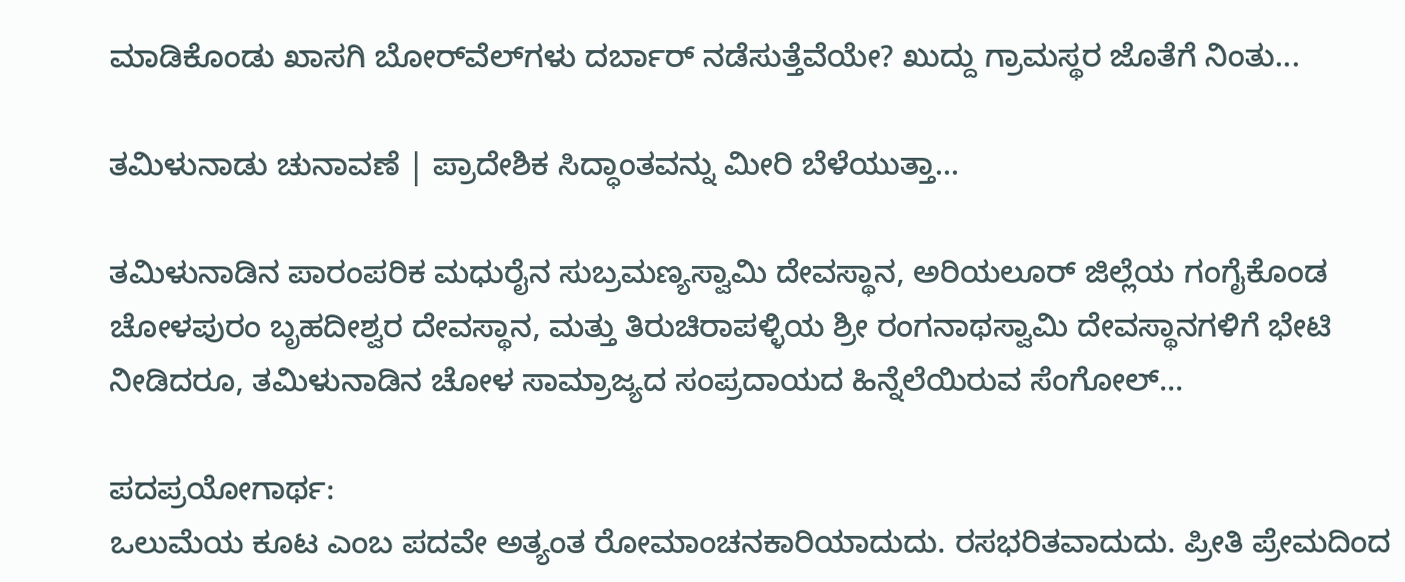ಮಾಡಿಕೊಂಡು ಖಾಸಗಿ ಬೋರ್‌ವೆಲ್‌ಗಳು ದರ್ಬಾರ್‌ ನಡೆಸುತ್ತೆವೆಯೇ? ಖುದ್ದು ಗ್ರಾಮಸ್ಥರ ಜೊತೆಗೆ ನಿಂತು...

ತಮಿಳುನಾಡು ಚುನಾವಣೆ | ಪ್ರಾದೇಶಿಕ ಸಿದ್ಧಾಂತವನ್ನು ಮೀರಿ ಬೆಳೆಯುತ್ತಾ...

ತಮಿಳುನಾಡಿನ ಪಾರಂಪರಿಕ ಮಧುರೈನ ಸುಬ್ರಮಣ್ಯಸ್ವಾಮಿ ದೇವಸ್ಥಾನ, ಅರಿಯಲೂರ್ ಜಿಲ್ಲೆಯ ಗಂಗೈಕೊಂಡ ಚೋಳಪುರಂ ಬೃಹದೀಶ್ವರ ದೇವಸ್ಥಾನ, ಮತ್ತು ತಿರುಚಿರಾಪಳ್ಳಿಯ ಶ್ರೀ ರಂಗನಾಥಸ್ವಾಮಿ ದೇವಸ್ಥಾನಗಳಿಗೆ ಭೇಟಿ ನೀಡಿದರೂ, ತಮಿಳುನಾಡಿನ ಚೋಳ ಸಾಮ್ರಾಜ್ಯದ ಸಂಪ್ರದಾಯದ ಹಿನ್ನೆಲೆಯಿರುವ ಸೆಂಗೋಲ್...

ಪದಪ್ರಯೋಗಾರ್ಥ:
ಒಲುಮೆಯ ಕೂಟ ಎಂಬ ಪದವೇ ಅತ್ಯಂತ ರೋಮಾಂಚನಕಾರಿಯಾದುದು. ರಸಭರಿತವಾದುದು. ಪ್ರೀತಿ ಪ್ರೇಮದಿಂದ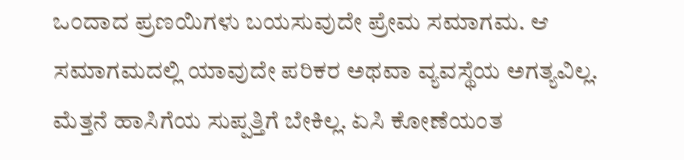ಒಂದಾದ ಪ್ರಣಯಿಗಳು ಬಯಸುವುದೇ ಪ್ರೇಮ ಸಮಾಗಮ. ಆ ಸಮಾಗಮದಲ್ಲಿ ಯಾವುದೇ ಪರಿಕರ ಅಥವಾ ವ್ಯವಸ್ಥೆಯ ಅಗತ್ಯವಿಲ್ಲ. ಮೆತ್ತನೆ ಹಾಸಿಗೆಯ ಸುಪ್ಪತ್ತಿಗೆ ಬೇಕಿಲ್ಲ. ಏಸಿ ಕೋಣೆಯಂತ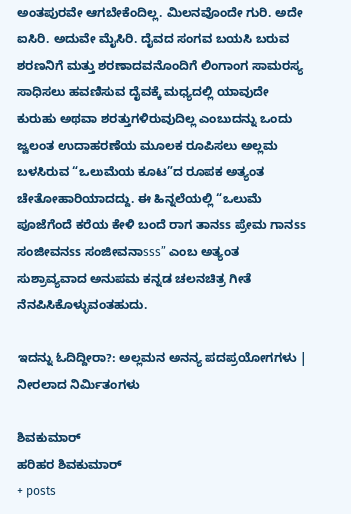ಅಂತಪುರವೇ ಆಗಬೇಕೆಂದಿಲ್ಲ. ಮಿಲನವೊಂದೇ ಗುರಿ. ಅದೇ ಐಸಿರಿ. ಅದುವೇ ಮೈಸಿರಿ. ದೈವದ ಸಂಗವ ಬಯಸಿ ಬರುವ ಶರಣನಿಗೆ ಮತ್ತು ಶರಣಾದವನೊಂದಿಗೆ ಲಿಂಗಾಂಗ ಸಾಮರಸ್ಯ ಸಾಧಿಸಲು ಹವಣಿಸುವ ದೈವಕ್ಕೆ ಮಧ್ಯದಲ್ಲಿ ಯಾವುದೇ ಕುರುಹು ಅಥವಾ ಶರತ್ತುಗಳಿರುವುದಿಲ್ಲ ಎಂಬುದನ್ನು ಒಂದು ಜ್ವಲಂತ ಉದಾಹರಣೆಯ ಮೂಲಕ ರೂಪಿಸಲು ಅಲ್ಲಮ ಬಳಸಿರುವ “ಒಲುಮೆಯ ಕೂಟ”ದ ರೂಪಕ ಅತ್ಯಂತ ಚೇತೋಹಾರಿಯಾದದ್ದು. ಈ ಹಿನ್ನಲೆಯಲ್ಲಿ “ಒಲುಮೆ ಪೂಜೆಗೆಂದೆ ಕರೆಯ ಕೇಳಿ ಬಂದೆ ರಾಗ ತಾನss ಪ್ರೇಮ ಗಾನss ಸಂಜೀವನss ಸಂಜೀವನಾsss” ಎಂಬ ಅತ್ಯಂತ ಸುಶ್ರಾವ್ಯವಾದ ಅನುಪಮ ಕನ್ನಡ ಚಲನಚಿತ್ರ ಗೀತೆ ನೆನಪಿಸಿಕೊಳ್ಳುವಂತಹುದು.

ಇದನ್ನು ಓದಿದ್ದೀರಾ?: ಅಲ್ಲಮನ ಅನನ್ಯ ಪದಪ್ರಯೋಗಗಳು | ನೀರಲಾದ ನಿರ್ಮಿತಂಗಳು

ಶಿವಕುಮಾರ್
ಹರಿಹರ ಶಿವಕುಮಾರ್
+ posts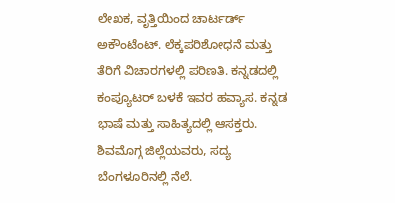ಲೇಖಕ, ವೃತ್ತಿಯಿಂದ ಚಾರ್ಟರ್ಡ್ ಅಕೌಂಟೆಂಟ್. ಲೆಕ್ಕಪರಿಶೋಧನೆ ಮತ್ತು ತೆರಿಗೆ ವಿಚಾರಗಳಲ್ಲಿ ಪರಿಣತಿ. ಕನ್ನಡದಲ್ಲಿ ಕಂಪ್ಯೂಟರ್ ಬಳಕೆ ಇವರ ಹವ್ಯಾಸ. ಕನ್ನಡ ಭಾಷೆ ಮತ್ತು ಸಾಹಿತ್ಯದಲ್ಲಿ ಆಸಕ್ತರು. ಶಿವಮೊಗ್ಗ ಜಿಲ್ಲೆಯವರು, ಸದ್ಯ ಬೆಂಗಳೂರಿನಲ್ಲಿ ನೆಲೆ.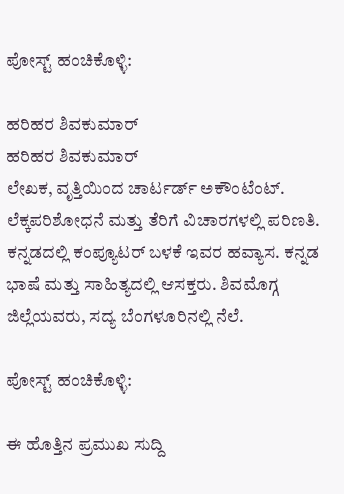ಪೋಸ್ಟ್ ಹಂಚಿಕೊಳ್ಳಿ:

ಹರಿಹರ ಶಿವಕುಮಾರ್
ಹರಿಹರ ಶಿವಕುಮಾರ್
ಲೇಖಕ, ವೃತ್ತಿಯಿಂದ ಚಾರ್ಟರ್ಡ್ ಅಕೌಂಟೆಂಟ್. ಲೆಕ್ಕಪರಿಶೋಧನೆ ಮತ್ತು ತೆರಿಗೆ ವಿಚಾರಗಳಲ್ಲಿ ಪರಿಣತಿ. ಕನ್ನಡದಲ್ಲಿ ಕಂಪ್ಯೂಟರ್ ಬಳಕೆ ಇವರ ಹವ್ಯಾಸ. ಕನ್ನಡ ಭಾಷೆ ಮತ್ತು ಸಾಹಿತ್ಯದಲ್ಲಿ ಆಸಕ್ತರು. ಶಿವಮೊಗ್ಗ ಜಿಲ್ಲೆಯವರು, ಸದ್ಯ ಬೆಂಗಳೂರಿನಲ್ಲಿ ನೆಲೆ.

ಪೋಸ್ಟ್ ಹಂಚಿಕೊಳ್ಳಿ:

ಈ ಹೊತ್ತಿನ ಪ್ರಮುಖ ಸುದ್ದಿ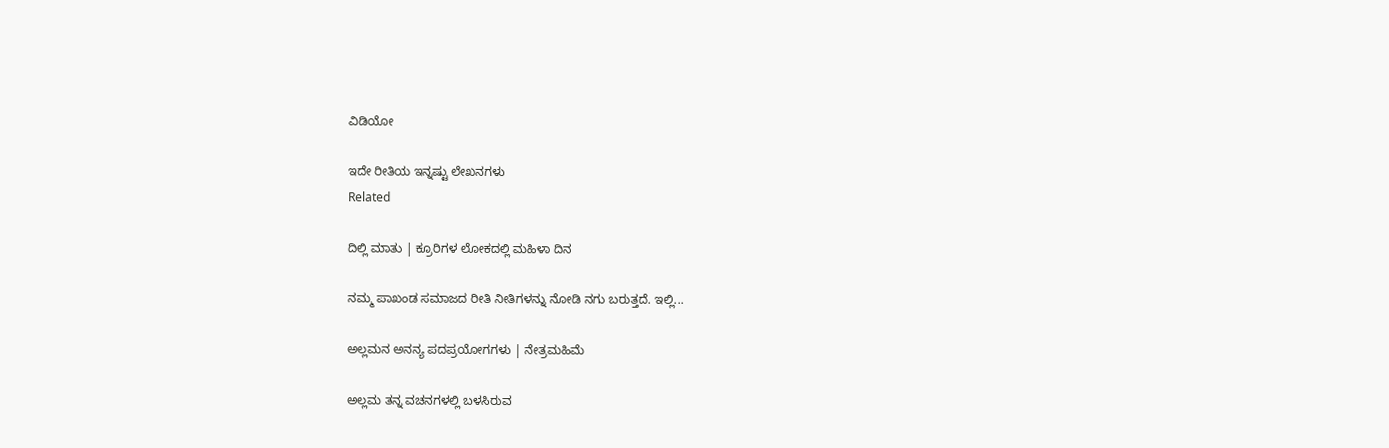ವಿಡಿಯೋ

ಇದೇ ರೀತಿಯ ಇನ್ನಷ್ಟು ಲೇಖನಗಳು
Related

ದಿಲ್ಲಿ ಮಾತು | ಕ್ರೂರಿಗಳ ಲೋಕದಲ್ಲಿ ಮಹಿಳಾ ದಿನ

ನಮ್ಮ ಪಾಖಂಡ ಸಮಾಜದ ರೀತಿ ನೀತಿಗಳನ್ನು ನೋಡಿ ನಗು ಬರುತ್ತದೆ. ಇಲ್ಲಿ...

ಅಲ್ಲಮನ ಅನನ್ಯ ಪದಪ್ರಯೋಗಗಳು | ನೇತ್ರಮಹಿಮೆ

ಅಲ್ಲಮ ತನ್ನ ವಚನಗಳಲ್ಲಿ ಬಳಸಿರುವ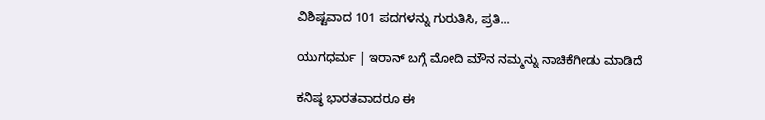ವಿಶಿಷ್ಟವಾದ 101 ಪದಗಳನ್ನು ಗುರುತಿಸಿ, ಪ್ರತಿ...

ಯುಗಧರ್ಮ | ಇರಾನ್ ಬಗ್ಗೆ ಮೋದಿ ಮೌನ ನಮ್ಮನ್ನು ನಾಚಿಕೆಗೀಡು ಮಾಡಿದೆ

ಕನಿಷ್ಠ ಭಾರತವಾದರೂ ಈ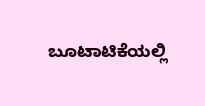ಬೂಟಾಟಿಕೆಯಲ್ಲಿ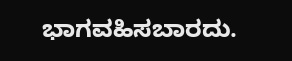ಭಾಗವಹಿಸಬಾರದು.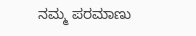ನಮ್ಮ ಪರಮಾಣು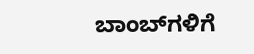ಬಾಂಬ್‌ಗಳಿಗೆ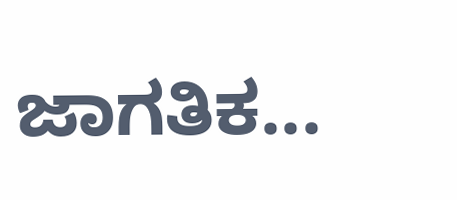ಜಾಗತಿಕ...